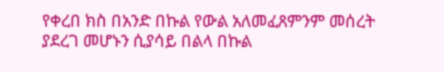የቀረበ ክስ በአንድ በኩል የውል አለመፈጸምንም መሰረት ያደረገ መሆኑን ሲያሳይ በልላ በኩል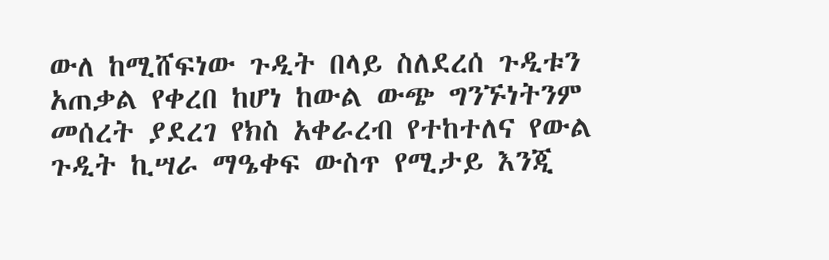ውለ ከሚሸፍነው ጉዲት በላይ ስለደረሰ ጉዲቱን አጠቃል የቀረበ ከሆነ ከውል ውጭ ግንኙነትንም መሰረት ያደረገ የክስ አቀራረብ የተከተለና የውል ጉዲት ኪሣራ ማዔቀፍ ውስጥ የሚታይ እንጂ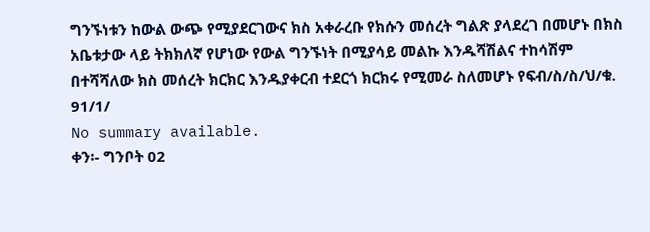ግንኙነቱን ከውል ውጭ የሚያደርገውና ክስ አቀራረቡ የክሱን መሰረት ግልጽ ያላደረገ በመሆኑ በክስ አቤቱታው ላይ ትክክለኛ የሆነው የውል ግንኙነት በሚያሳይ መልኩ እንዱሻሽልና ተከሳሽም በተሻሻለው ክስ መሰረት ክርክር እንዱያቀርብ ተደርጎ ክርክሩ የሚመራ ስለመሆኑ የፍብ/ስ/ስ/ህ/ቁ. 91/1/
No summary available.
ቀን፡- ግንቦት 02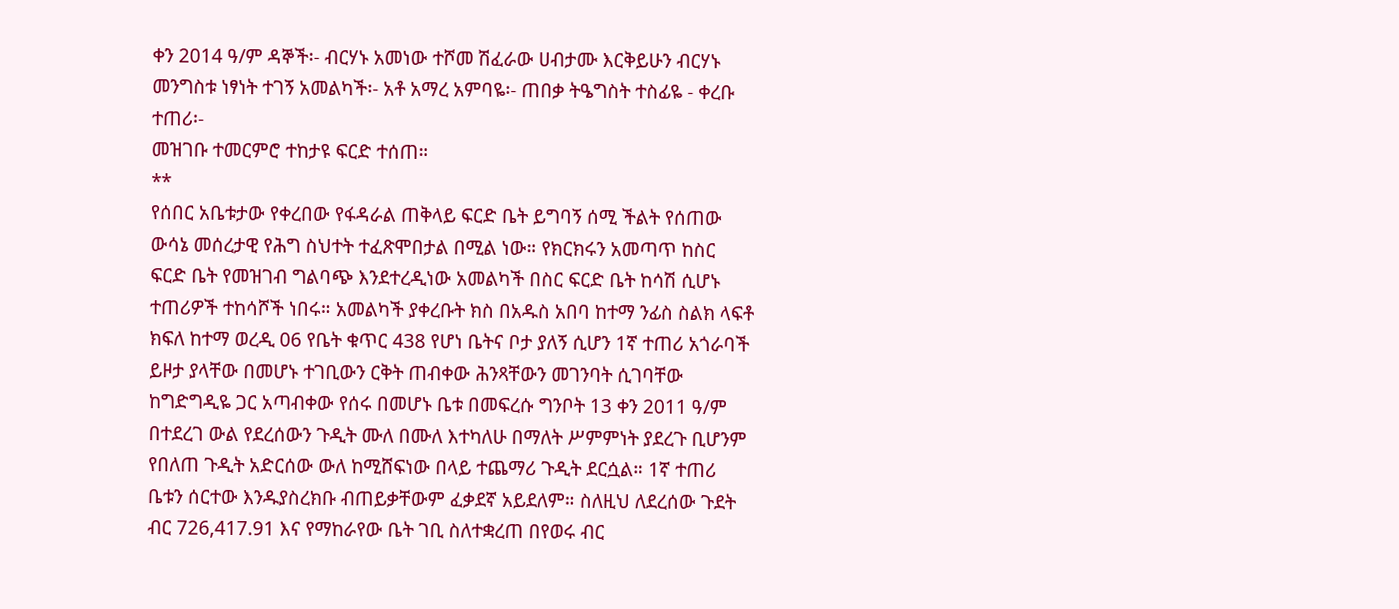ቀን 2014 ዓ/ም ዳኞች፡- ብርሃኑ አመነው ተሾመ ሽፈራው ሀብታሙ እርቅይሁን ብርሃኑ መንግስቱ ነፃነት ተገኝ አመልካች፡- አቶ አማረ አምባዬ፡- ጠበቃ ትዔግስት ተስፊዬ - ቀረቡ ተጠሪ፡-
መዝገቡ ተመርምሮ ተከታዩ ፍርድ ተሰጠ።
**
የሰበር አቤቱታው የቀረበው የፋዳራል ጠቅላይ ፍርድ ቤት ይግባኝ ሰሚ ችልት የሰጠው ውሳኔ መሰረታዊ የሕግ ስህተት ተፈጽሞበታል በሚል ነው። የክርክሩን አመጣጥ ከስር ፍርድ ቤት የመዝገብ ግልባጭ እንደተረዲነው አመልካች በስር ፍርድ ቤት ከሳሽ ሲሆኑ ተጠሪዎች ተከሳሾች ነበሩ። አመልካች ያቀረቡት ክስ በአዱስ አበባ ከተማ ንፊስ ስልክ ላፍቶ ክፍለ ከተማ ወረዲ 06 የቤት ቁጥር 438 የሆነ ቤትና ቦታ ያለኝ ሲሆን 1ኛ ተጠሪ አጎራባች ይዞታ ያላቸው በመሆኑ ተገቢውን ርቅት ጠብቀው ሕንጻቸውን መገንባት ሲገባቸው ከግድግዲዬ ጋር አጣብቀው የሰሩ በመሆኑ ቤቱ በመፍረሱ ግንቦት 13 ቀን 2011 ዓ/ም በተደረገ ውል የደረሰውን ጉዲት ሙለ በሙለ እተካለሁ በማለት ሥምምነት ያደረጉ ቢሆንም የበለጠ ጉዲት አድርሰው ውለ ከሚሸፍነው በላይ ተጨማሪ ጉዲት ደርሷል። 1ኛ ተጠሪ ቤቱን ሰርተው እንዱያስረክቡ ብጠይቃቸውም ፈቃደኛ አይደለም። ስለዚህ ለደረሰው ጉደት ብር 726,417.91 እና የማከራየው ቤት ገቢ ስለተቋረጠ በየወሩ ብር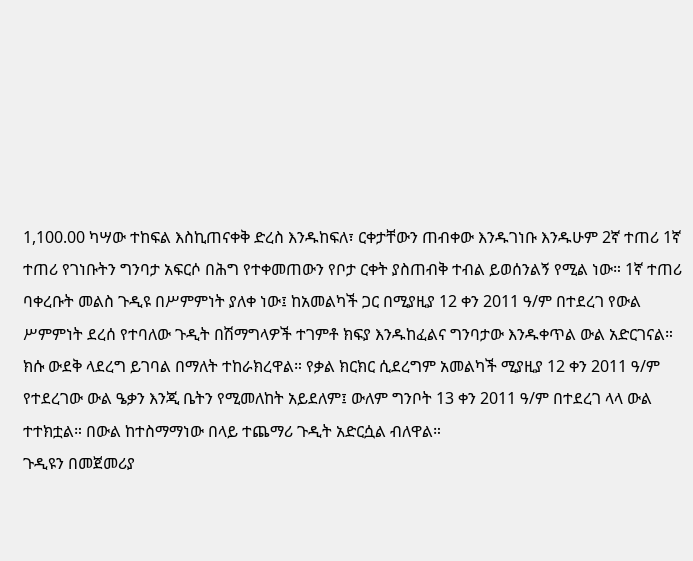1,100.00 ካሣው ተከፍል እስኪጠናቀቅ ድረስ እንዱከፍለ፣ ርቀታቸውን ጠብቀው እንዱገነቡ እንዱሁም 2ኛ ተጠሪ 1ኛ ተጠሪ የገነቡትን ግንባታ አፍርሶ በሕግ የተቀመጠውን የቦታ ርቀት ያስጠብቅ ተብል ይወሰንልኝ የሚል ነው። 1ኛ ተጠሪ ባቀረቡት መልስ ጉዲዩ በሥምምነት ያለቀ ነው፤ ከአመልካች ጋር በሚያዚያ 12 ቀን 2011 ዓ/ም በተደረገ የውል ሥምምነት ደረሰ የተባለው ጉዲት በሽማግላዎች ተገምቶ ክፍያ እንዱከፈልና ግንባታው እንዱቀጥል ውል አድርገናል። ክሱ ውደቅ ላደረግ ይገባል በማለት ተከራክረዋል። የቃል ክርክር ሲደረግም አመልካች ሚያዚያ 12 ቀን 2011 ዓ/ም የተደረገው ውል ዔቃን እንጂ ቤትን የሚመለከት አይደለም፤ ውለም ግንቦት 13 ቀን 2011 ዓ/ም በተደረገ ላላ ውል ተተክቷል። በውል ከተስማማነው በላይ ተጨማሪ ጉዲት አድርሷል ብለዋል።
ጉዲዩን በመጀመሪያ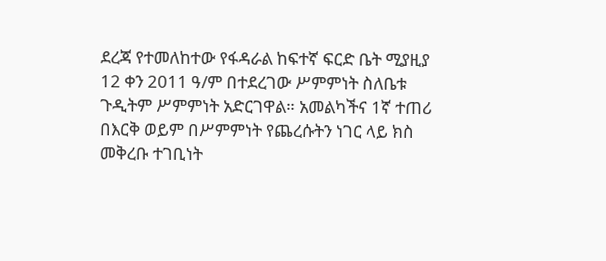ደረጃ የተመለከተው የፋዳራል ከፍተኛ ፍርድ ቤት ሚያዚያ 12 ቀን 2011 ዓ/ም በተደረገው ሥምምነት ስለቤቱ ጉዲትም ሥምምነት አድርገዋል። አመልካችና 1ኛ ተጠሪ በእርቅ ወይም በሥምምነት የጨረሱትን ነገር ላይ ክስ መቅረቡ ተገቢነት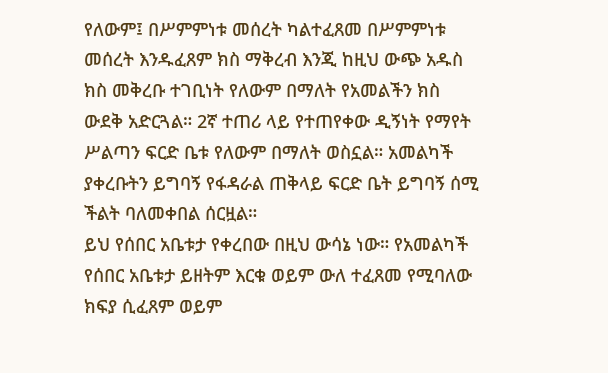የለውም፤ በሥምምነቱ መሰረት ካልተፈጸመ በሥምምነቱ መሰረት እንዱፈጸም ክስ ማቅረብ እንጂ ከዚህ ውጭ አዱስ ክስ መቅረቡ ተገቢነት የለውም በማለት የአመልችን ክስ ውደቅ አድርጓል። 2ኛ ተጠሪ ላይ የተጠየቀው ዲኝነት የማየት ሥልጣን ፍርድ ቤቱ የለውም በማለት ወስኗል። አመልካች ያቀረቡትን ይግባኝ የፋዳራል ጠቅላይ ፍርድ ቤት ይግባኝ ሰሚ ችልት ባለመቀበል ሰርዟል።
ይህ የሰበር አቤቱታ የቀረበው በዚህ ውሳኔ ነው። የአመልካች የሰበር አቤቱታ ይዘትም እርቁ ወይም ውለ ተፈጸመ የሚባለው ክፍያ ሲፈጸም ወይም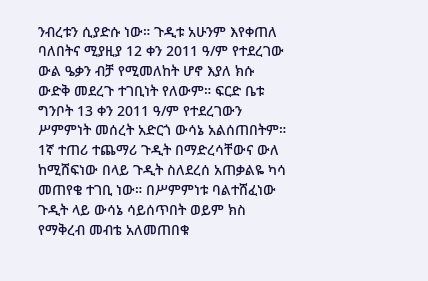ንብረቱን ሲያድሱ ነው። ጉዲቱ አሁንም እየቀጠለ ባለበትና ሚያዚያ 12 ቀን 2011 ዓ/ም የተደረገው ውል ዔቃን ብቻ የሚመለከት ሆኖ እያለ ክሱ ውድቅ መደረጉ ተገቢነት የለውም። ፍርድ ቤቱ ግንቦት 13 ቀን 2011 ዓ/ም የተደረገውን ሥምምነት መሰረት አድርጎ ውሳኔ አልሰጠበትም። 1ኛ ተጠሪ ተጨማሪ ጉዲት በማድረሳቸውና ውለ ከሚሸፍነው በላይ ጉዲት ስለደረሰ አጠቃልዬ ካሳ መጠየቄ ተገቢ ነው። በሥምምነቱ ባልተሸፈነው ጉዲት ላይ ውሳኔ ሳይሰጥበት ወይም ክስ የማቅረብ መብቴ አለመጠበቁ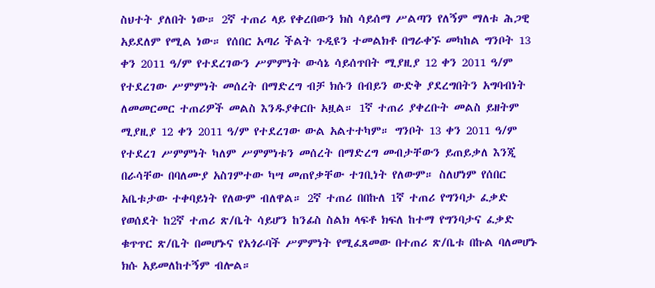ስህተት ያለበት ነው። 2ኛ ተጠሪ ላይ የቀረበውን ክስ ሳይሰማ ሥልጣን የለኝም ማለቱ ሕጋዊ አይደለም የሚል ነው። የሰበር አጣሪ ችልት ጉዲዩን ተመልክቶ በግራቀኙ መካከል ግንቦት 13 ቀን 2011 ዓ/ም የተደረገውን ሥምምነት ውሳኔ ሳይሰጥበት ሚያዚያ 12 ቀን 2011 ዓ/ም የተደረገው ሥምምነት መሰረት በማድረግ ብቻ ክሱን በብይን ውድቅ ያደረግበትን አግባብነት ለመመርመር ተጠሪዎች መልስ እንዱያቀርቡ አዟል። 1ኛ ተጠሪ ያቀረቡት መልስ ይዘትም ሚያዚያ 12 ቀን 2011 ዓ/ም የተደረገው ውል አልተተካም። ግንቦት 13 ቀን 2011 ዓ/ም የተደረገ ሥምምነት ካለም ሥምምነቱን መሰረት በማድረግ መብታቸውን ይጠይቃለ እንጂ በራሳቸው በባለሙያ አስገምተው ካሣ መጠየቃቸው ተገቢነት የለውም። ስለሆነም የሰበር አቤቱታው ተቀባይነት የለውም ብለዋል። 2ኛ ተጠሪ በበኩለ 1ኛ ተጠሪ የግንባታ ፈቃድ የወሰደት ከ2ኛ ተጠሪ ጽ/ቤት ሳይሆን ከንፊስ ስልክ ላፍቶ ክፍለ ከተማ የግንባታና ፈቃድ ቁጥጥር ጽ/ቤት በመሆኑና የአጎራባች ሥምምነት የሚፈጸመው በተጠሪ ጽ/ቤቱ በኩል ባለመሆኑ ክሱ አይመለከተኝም ብሎል።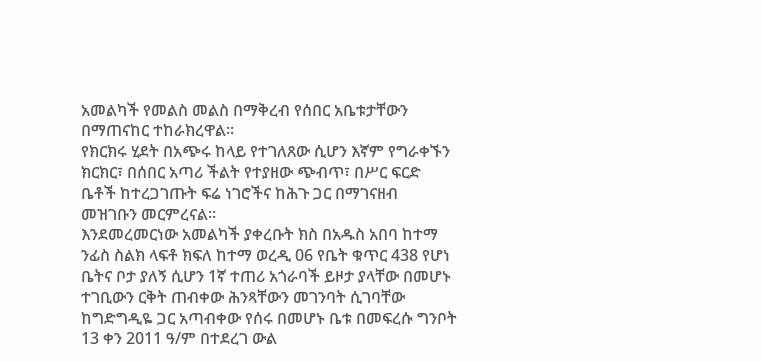አመልካች የመልስ መልስ በማቅረብ የሰበር አቤቱታቸውን በማጠናከር ተከራክረዋል።
የክርክሩ ሂደት በአጭሩ ከላይ የተገለጸው ሲሆን እኛም የግራቀኙን ክርክር፣ በሰበር አጣሪ ችልት የተያዘው ጭብጥ፣ በሥር ፍርድ ቤቶች ከተረጋገጡት ፍሬ ነገሮችና ከሕጉ ጋር በማገናዘብ መዝገቡን መርምረናል።
እንደመረመርነው አመልካች ያቀረቡት ክስ በአዱስ አበባ ከተማ ንፊስ ስልክ ላፍቶ ክፍለ ከተማ ወረዲ 06 የቤት ቁጥር 438 የሆነ ቤትና ቦታ ያለኝ ሲሆን 1ኛ ተጠሪ አጎራባች ይዞታ ያላቸው በመሆኑ ተገቢውን ርቅት ጠብቀው ሕንጻቸውን መገንባት ሲገባቸው ከግድግዲዬ ጋር አጣብቀው የሰሩ በመሆኑ ቤቱ በመፍረሱ ግንቦት 13 ቀን 2011 ዓ/ም በተደረገ ውል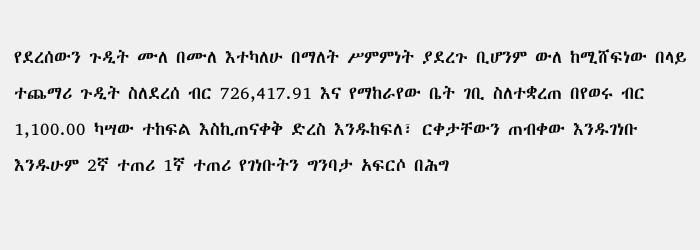የደረሰውን ጉዲት ሙለ በሙለ እተካለሁ በማለት ሥምምነት ያደረጉ ቢሆንም ውለ ከሚሸፍነው በላይ ተጨማሪ ጉዲት ስለደረሰ ብር 726,417.91 እና የማከራየው ቤት ገቢ ስለተቋረጠ በየወሩ ብር 1,100.00 ካሣው ተከፍል እስኪጠናቀቅ ድረስ እንዱከፍለ፣ ርቀታቸውን ጠብቀው እንዱገነቡ እንዱሁም 2ኛ ተጠሪ 1ኛ ተጠሪ የገነቡትን ግንባታ አፍርሶ በሕግ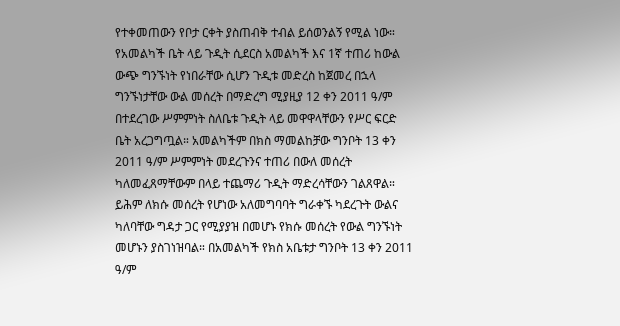የተቀመጠውን የቦታ ርቀት ያስጠብቅ ተብል ይሰወንልኝ የሚል ነው።
የአመልካች ቤት ላይ ጉዲት ሲደርስ አመልካች እና 1ኛ ተጠሪ ከውል ውጭ ግንኙነት የነበራቸው ሲሆን ጉዲቱ መድረስ ከጀመረ በኋላ ግንኙነታቸው ውል መሰረት በማድረግ ሚያዚያ 12 ቀን 2011 ዓ/ም በተደረገው ሥምምነት ስለቤቱ ጉዲት ላይ መዋዋላቸውን የሥር ፍርድ ቤት አረጋግጧል። አመልካችም በክስ ማመልከቻው ግንቦት 13 ቀን 2011 ዓ/ም ሥምምነት መደረጉንና ተጠሪ በውለ መሰረት ካለመፈጸማቸውም በላይ ተጨማሪ ጉዲት ማድረሳቸውን ገልጸዋል። ይሕም ለክሱ መሰረት የሆነው አለመግባባት ግራቀኙ ካደረጉት ውልና ካለባቸው ግዳታ ጋር የሚያያዝ በመሆኑ የክሱ መሰረት የውል ግንኙነት መሆኑን ያስገነዝባል። በአመልካች የክስ አቤቱታ ግንቦት 13 ቀን 2011 ዓ/ም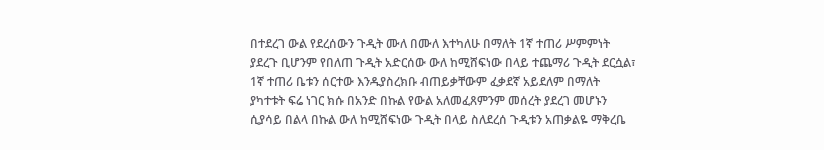በተደረገ ውል የደረሰውን ጉዲት ሙለ በሙለ እተካለሁ በማለት 1ኛ ተጠሪ ሥምምነት ያደረጉ ቢሆንም የበለጠ ጉዲት አድርሰው ውለ ከሚሸፍነው በላይ ተጨማሪ ጉዲት ደርሷል፣ 1ኛ ተጠሪ ቤቱን ሰርተው እንዱያስረክቡ ብጠይቃቸውም ፈቃደኛ አይደለም በማለት ያካተቱት ፍሬ ነገር ክሱ በአንድ በኩል የውል አለመፈጸምንም መሰረት ያደረገ መሆኑን ሲያሳይ በልላ በኩል ውለ ከሚሸፍነው ጉዲት በላይ ስለደረሰ ጉዲቱን አጠቃልዬ ማቅረቤ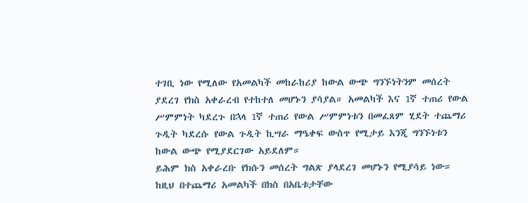ተገቢ ነው የሚለው የአመልካች መከራከሪያ ከውል ውጭ ግንኙነትንም መሰረት ያደረገ የክስ አቀራረብ የተከተለ መሆኑን ያሳያል። አመልካች እና 1ኛ ተጠሪ የውል ሥምምነት ካደረጉ በኋላ 1ኛ ተጠሪ የውል ሥምምነቱን በመፈጸም ሂደት ተጨማሪ ጉዲት ካደረሱ የውል ጉዲት ኪሣራ ማዔቀፍ ውስጥ የሚታይ እንጂ ግንኙነቱን ከውል ውጭ የሚያደርገው አይደለም።
ይሕም ክስ አቀራረቡ የክሱን መሰረት ግልጽ ያላደረገ መሆኑን የሚያሳይ ነው። ከዚህ በተጨማሪ አመልካች በክስ በአቤቱታቸው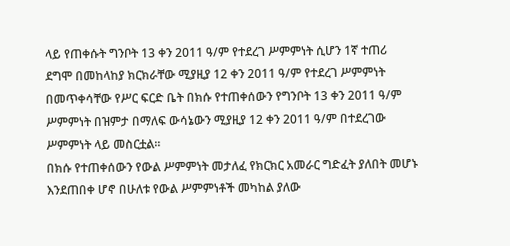ላይ የጠቀሱት ግንቦት 13 ቀን 2011 ዓ/ም የተደረገ ሥምምነት ሲሆን 1ኛ ተጠሪ ደግሞ በመከላከያ ክርክራቸው ሚያዚያ 12 ቀን 2011 ዓ/ም የተደረገ ሥምምነት በመጥቀሳቸው የሥር ፍርድ ቤት በክሱ የተጠቀሰውን የግንቦት 13 ቀን 2011 ዓ/ም ሥምምነት በዝምታ በማለፍ ውሳኔውን ሚያዚያ 12 ቀን 2011 ዓ/ም በተደረገው ሥምምነት ላይ መስርቷል።
በክሱ የተጠቀሰውን የውል ሥምምነት መታለፈ የክርክር አመራር ግድፈት ያለበት መሆኑ እንደጠበቀ ሆኖ በሁለቱ የውል ሥምምነቶች መካከል ያለው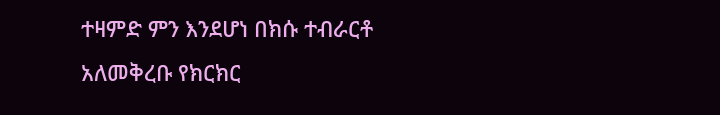ተዛምድ ምን እንደሆነ በክሱ ተብራርቶ አለመቅረቡ የክርክር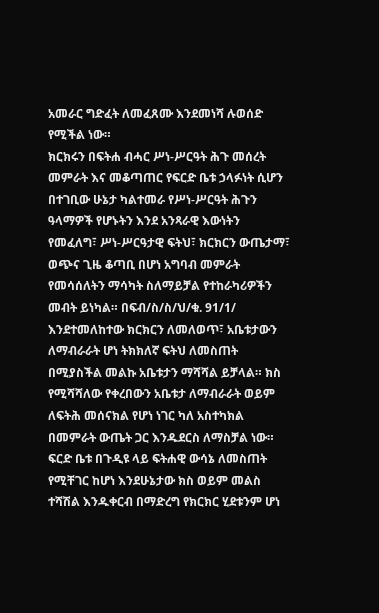አመራር ግድፈት ለመፈጸሙ እንደመነሻ ሉወሰድ የሚችል ነው።
ክርክሩን በፍትሐ ብሓር ሥነ-ሥርዓት ሕጉ መሰረት መምራት እና መቆጣጠር የፍርድ ቤቱ ኃላፉነት ሲሆን በተገቢው ሁኔታ ካልተመራ የሥነ-ሥርዓት ሕጉን ዓላማዎች የሆኑትን እንደ አንጻራዊ እውነትን የመፈለግ፣ ሥነ-ሥርዓታዊ ፍትህ፣ ክርክርን ውጤታማ፣ ወጭና ጊዜ ቆጣቢ በሆነ አግባብ መምራት የመሳሰለትን ማሳካት ስለማይቻል የተከራካሪዎችን መብት ይነካል። በፍብ/ስ/ስ/ህ/ቁ. 91/1/ እንደተመለከተው ክርክርን ለመለወጥ፣ አቤቱታውን ለማብራራት ሆነ ትክክለኛ ፍትህ ለመስጠት በሚያስችል መልኩ አቤቱታን ማሻሻል ይቻላል። ክስ የሚሻሻለው የቀረበውን አቤቱታ ለማብራራት ወይም ለፍትሕ መሰናክል የሆነ ነገር ካለ አስተካክል በመምራት ውጤት ጋር እንዱደርስ ለማስቻል ነው። ፍርድ ቤቱ በጉዲዩ ላይ ፍትሐዊ ውሳኔ ለመስጠት የሚቸገር ከሆነ እንደሁኔታው ክስ ወይም መልስ ተሻሽል እንዱቀርብ በማድረግ የክርክር ሂደቱንም ሆነ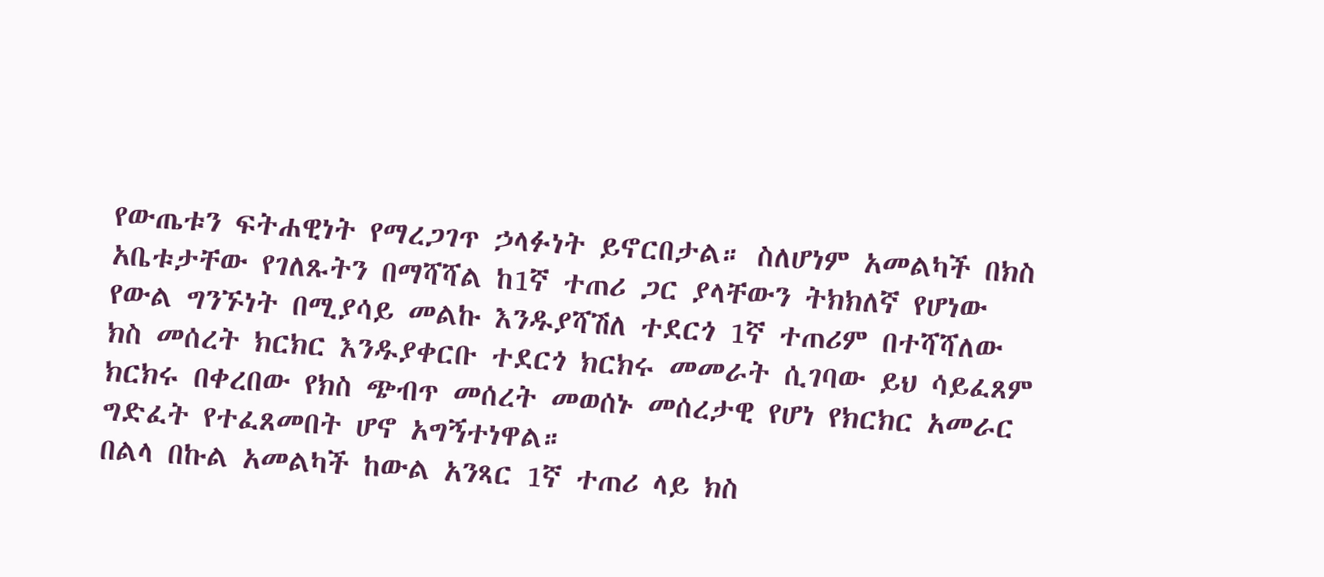የውጤቱን ፍትሐዊነት የማረጋገጥ ኃላፉነት ይኖርበታል። ስለሆነም አመልካች በክስ አቤቱታቸው የገለጹትን በማሻሻል ከ1ኛ ተጠሪ ጋር ያላቸውን ትክክለኛ የሆነው የውል ግንኙነት በሚያሳይ መልኩ እንዱያሻሽለ ተደርጎ 1ኛ ተጠሪም በተሻሻለው ክስ መሰረት ክርክር እንዱያቀርቡ ተደርጎ ክርክሩ መመራት ሲገባው ይህ ሳይፈጸም ክርክሩ በቀረበው የክስ ጭብጥ መሰረት መወሰኑ መሰረታዊ የሆነ የክርክር አመራር ግድፈት የተፈጸመበት ሆኖ አግኝተነዋል።
በልላ በኩል አመልካች ከውል አንጻር 1ኛ ተጠሪ ላይ ክስ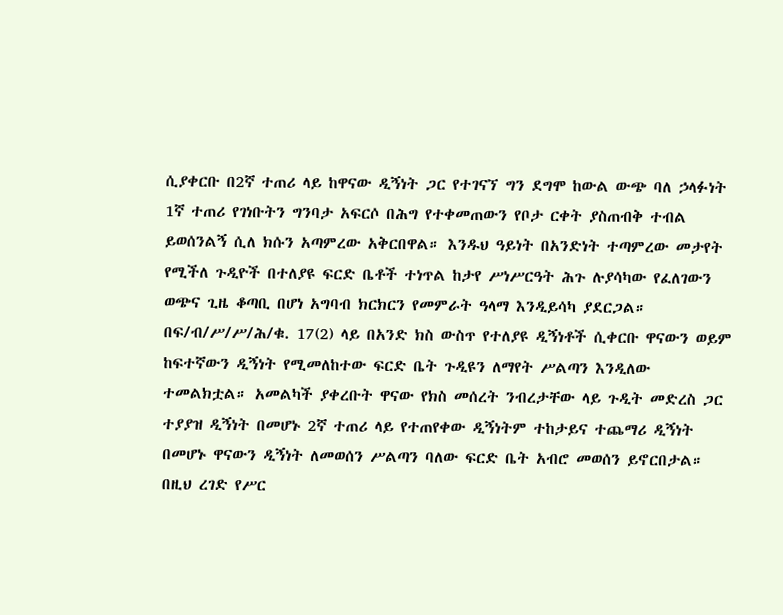ሲያቀርቡ በ2ኛ ተጠሪ ላይ ከዋናው ዲኝነት ጋር የተገናኘ ግን ደግሞ ከውል ውጭ ባለ ኃላፉነት 1ኛ ተጠሪ የገነቡትን ግንባታ አፍርሶ በሕግ የተቀመጠውን የቦታ ርቀት ያስጠብቅ ተብል ይወሰንልኝ ሲለ ክሱን አጣምረው አቅርበዋል። እንዱህ ዓይነት በአንድነት ተጣምረው መታየት የሚችለ ጉዲዮች በተለያዩ ፍርድ ቤቶች ተነጥል ከታየ ሥነሥርዓት ሕጉ ሉያሳካው የፈለገውን ወጭና ጊዜ ቆጣቢ በሆነ አግባብ ክርክርን የመምራት ዓላማ እንዲይሳካ ያደርጋል። በፍ/ብ/ሥ/ሥ/ሕ/ቁ. 17(2) ላይ በአንድ ክስ ውስጥ የተለያዩ ዲኝነቶች ሲቀርቡ ዋናውን ወይም ከፍተኛውን ዲኝነት የሚመለከተው ፍርድ ቤት ጉዲዩን ለማየት ሥልጣን እንዲለው ተመልክቷል። አመልካች ያቀረቡት ዋናው የክስ መሰረት ንብረታቸው ላይ ጉዲት መድረስ ጋር ተያያዝ ዲኝነት በመሆኑ 2ኛ ተጠሪ ላይ የተጠየቀው ዲኝነትም ተከታይና ተጨማሪ ዲኝነት በመሆኑ ዋናውን ዲኝነት ለመወሰን ሥልጣን ባለው ፍርድ ቤት አብሮ መወሰን ይኖርበታል። በዚህ ረገድ የሥር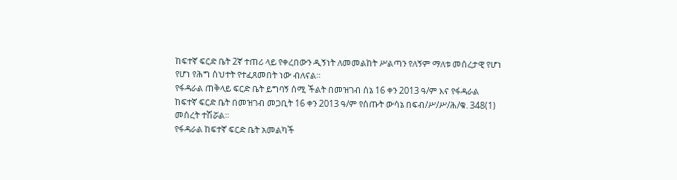ከፍተኛ ፍርድ ቤት 2ኛ ተጠሪ ላይ የቀረበውን ዲኝነት ለመመልከት ሥልጣን የለኝም ማለቱ መሰረታዊ የሆነ የሆነ የሕግ ስህተት የተፈጸመበት ነው ብለናል።
የፋዳራል ጠቅላይ ፍርድ ቤት ይግባኝ ሰሚ ችልት በመዝገብ ሰኔ 16 ቀን 2013 ዓ/ም እና የፋዳራል ከፍተኛ ፍርድ ቤት በመዝገብ መጋቢት 16 ቀን 2013 ዓ/ም የሰጡት ውሳኔ በፍብ/ሥ/ሥ/ሕ/ቁ. 348(1) መሰረት ተሽሯል።
የፋዳራል ከፍተኛ ፍርድ ቤት አመልካች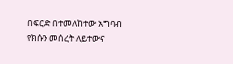በፍርድ በተመለከተው አግባብ የክሱን መሰረት ለይተውና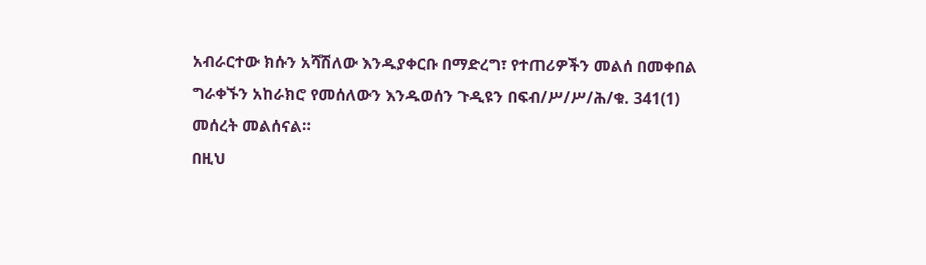አብራርተው ክሱን አሻሽለው እንዱያቀርቡ በማድረግ፣ የተጠሪዎችን መልሰ በመቀበል ግራቀኙን አከራክሮ የመሰለውን እንዱወሰን ጉዲዩን በፍብ/ሥ/ሥ/ሕ/ቁ. 341(1) መሰረት መልሰናል።
በዚህ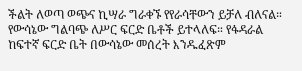ችልት ለወጣ ወጭና ኪሣራ ግራቀኙ የየራሳቸውን ይቻለ ብለናል።
የውሳኔው ግልባጭ ለሥር ፍርድ ቤቶች ይተላለፍ። የፋዳራል ከፍተኛ ፍርድ ቤት በውሳኔው መሰረት እንዱፈጽም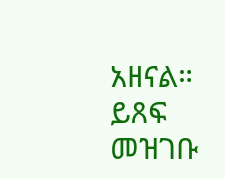አዘናል። ይጸፍ መዝገቡ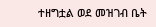ተዘግቷል ወደ መዝገብ ቤት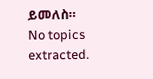ይመለስ።
No topics extracted.